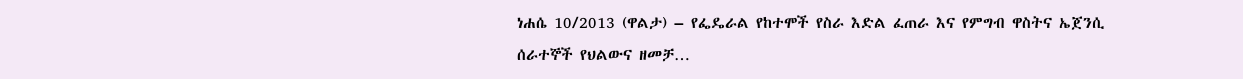ነሐሴ 10/2013 (ዋልታ) – የፌዴራል የከተሞች የስራ እድል ፈጠራ እና የምግብ ዋስትና ኤጀንሲ ሰራተኞች የህልውና ዘመቻ…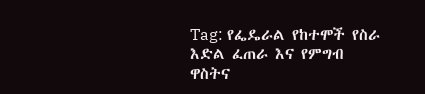Tag: የፌዴራል የከተሞች የስራ እድል ፈጠራ እና የምግብ ዋስትና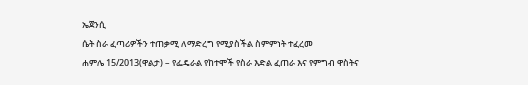ኤጀንሲ
ሴት ስራ ፈጣሪዎችን ተጠቃሚ ለማድረግ የሚያስችል ስምምነት ተፈረመ
ሐምሌ 15/2013(ዋልታ) – የፌዴራል የከተሞች የስራ እድል ፈጠራ እና የምግብ ዋስትና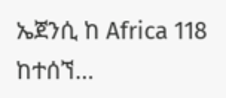ኤጀንሲ ከ Africa 118 ከተሰኘ…